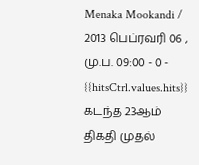Menaka Mookandi / 2013 பெப்ரவரி 06 , மு.ப. 09:00 - 0 - {{hitsCtrl.values.hits}}
கடந்த 23ஆம் திகதி முதல்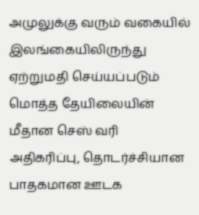அமுலுக்கு வரும் வகையில் இலங்கையிலிருந்து ஏற்றுமதி செய்யப்படும் மொத்த தேயிலையின் மீதான செஸ் வரி அதிகரிப்பு, தொடர்ச்சியான பாதகமான ஊடக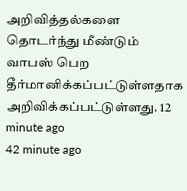அறிவித்தல்களை தொடர்ந்து மீண்டும் வாபஸ் பெற தீர்மானிக்கப்பட்டுள்ளதாக அறிவிக்கப்பட்டுள்ளது. 12 minute ago
42 minute ago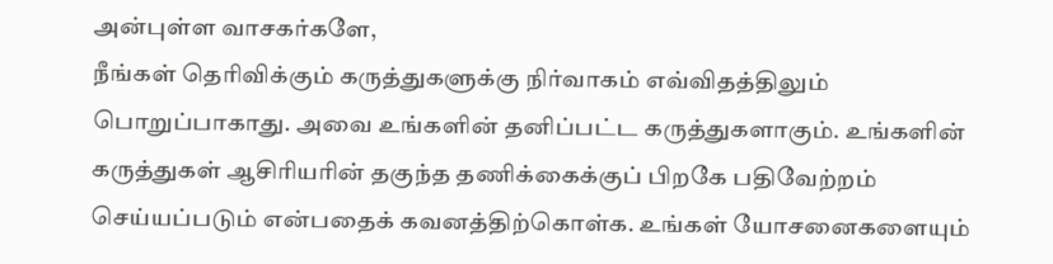அன்புள்ள வாசகர்களே,
நீங்கள் தெரிவிக்கும் கருத்துகளுக்கு நிர்வாகம் எவ்விதத்திலும் பொறுப்பாகாது. அவை உங்களின் தனிப்பட்ட கருத்துகளாகும். உங்களின் கருத்துகள் ஆசிரியரின் தகுந்த தணிக்கைக்குப் பிறகே பதிவேற்றம் செய்யப்படும் என்பதைக் கவனத்திற்கொள்க. உங்கள் யோசனைகளையும்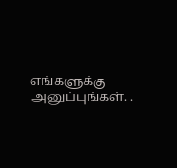எங்களுக்கு அனுப்புங்கள். .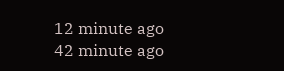12 minute ago
42 minute ago